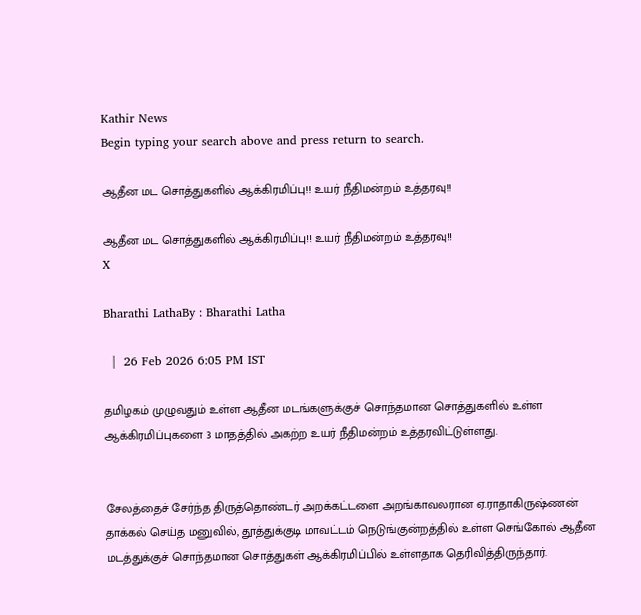Kathir News
Begin typing your search above and press return to search.

ஆதீன மட சொத்துகளில் ஆக்கிரமிப்பு!! உயர் நீதிமன்றம் உத்தரவு!!

ஆதீன மட சொத்துகளில் ஆக்கிரமிப்பு!! உயர் நீதிமன்றம் உத்தரவு!!
X

Bharathi LathaBy : Bharathi Latha

  |  26 Feb 2026 6:05 PM IST

தமிழகம் முழுவதும் உள்ள ஆதீன மடங்களுக்குச் சொந்தமான சொத்துகளில் உள்ள ஆக்கிரமிப்புகளை 3 மாதத்தில் அகற்ற உயர் நீதிமன்றம் உத்தரவிட்டுள்ளது.


சேலத்தைச் சேர்ந்த திருத்தொண்டர் அறக்கட்டளை அறங்காவலரான ஏ.ராதாகிருஷ்ணன் தாக்கல் செய்த மனுவில், தூத்துக்குடி மாவட்டம் நெடுங்குன்றத்தில் உள்ள செங்கோல் ஆதீன மடத்துக்குச் சொந்தமான சொத்துகள் ஆக்கிரமிப்பில் உள்ளதாக தெரிவித்திருந்தார்.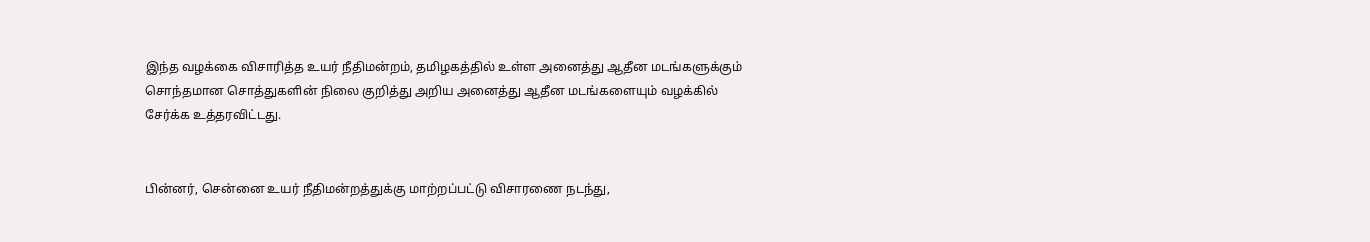இந்த வழக்கை விசாரித்த உயர் நீதிமன்றம், தமிழகத்தில் உள்ள அனைத்து ஆதீன மடங்களுக்கும் சொந்தமான சொத்துகளின் நிலை குறித்து அறிய அனைத்து ஆதீன மடங்களையும் வழக்கில் சேர்க்க உத்தரவிட்டது.


பின்னர், சென்னை உயர் நீதிமன்றத்துக்கு மாற்றப்பட்டு விசாரணை நடந்து,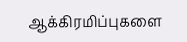ஆக்கிரமிப்புகளை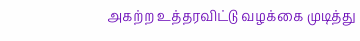அகற்ற உத்தரவிட்டு வழக்கை முடித்து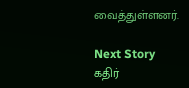வைத்துள்ளனர்.

Next Story
கதிர்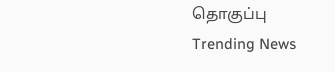தொகுப்பு
Trending News